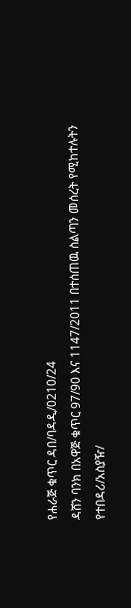የሐራጅ ቁጥር ዳበ/ባዳዲ/0210/24
ዳሸን ባንክ በአዋጅ ቁጥር 97/90 እና 1147/2011 በተሰጠዉ ስልጣን መሰረት የሚከተሉትን የተበዳሪ/አስያዥ/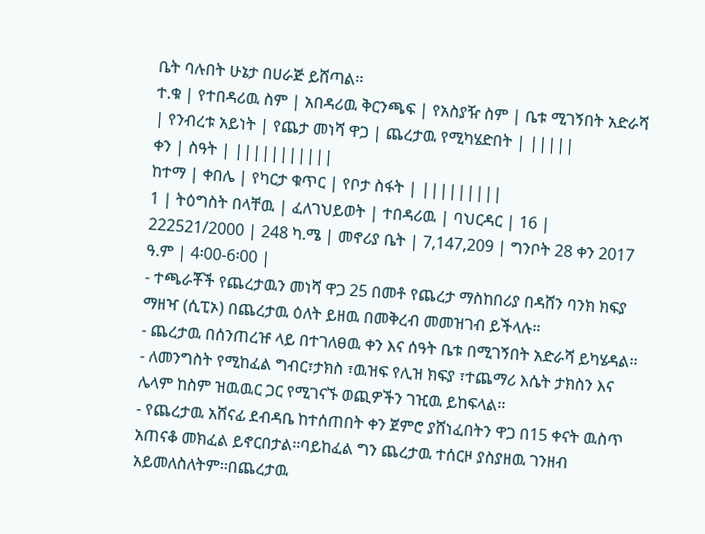ቤት ባሉበት ሁኔታ በሀራጅ ይሸጣል፡፡
ተ.ቁ | የተበዳሪዉ ስም | አበዳሪዉ ቅርንጫፍ | የአስያዥ ስም | ቤቱ ሚገኝበት አድራሻ | የንብረቱ አይነት | የጨታ መነሻ ዋጋ | ጨረታዉ የሚካሄድበት | |||||
ቀን | ስዓት | |||||||||||
ከተማ | ቀበሌ | የካርታ ቁጥር | የቦታ ስፋት | |||||||||
1 | ትዕግስት በላቸዉ | ፈለገህይወት | ተበዳሪዉ | ባህርዳር | 16 | 222521/2000 | 248 ካ.ሜ | መኖሪያ ቤት | 7,147,209 | ግንቦት 28 ቀን 2017 ዓ.ም | 4፡00-6፡00 |
- ተጫራቾች የጨረታዉን መነሻ ዋጋ 25 በመቶ የጨረታ ማስከበሪያ በዳሸን ባንክ ክፍያ ማዘዣ (ሲፒኦ) በጨረታዉ ዕለት ይዘዉ በመቅረብ መመዝገብ ይችላሉ፡፡
- ጨረታዉ በሰንጠረዡ ላይ በተገለፀዉ ቀን እና ሰዓት ቤቱ በሚገኝበት አድራሻ ይካሄዳል፡፡
- ለመንግስት የሚከፈል ግብር፣ታክስ ፣ዉዝፍ የሊዝ ክፍያ ፣ተጨማሪ እሴት ታክስን እና ሌላም ከስም ዝዉዉር ጋር የሚገናኙ ወጪዎችን ገዢዉ ይከፍላል፡፡
- የጨረታዉ አሸናፊ ደብዳቤ ከተሰጠበት ቀን ጀምሮ ያሸነፈበትን ዋጋ በ15 ቀናት ዉስጥ አጠናቆ መክፈል ይኖርበታል፡፡ባይከፈል ግን ጨረታዉ ተሰርዞ ያስያዘዉ ገንዘብ አይመለስለትም፡፡በጨረታዉ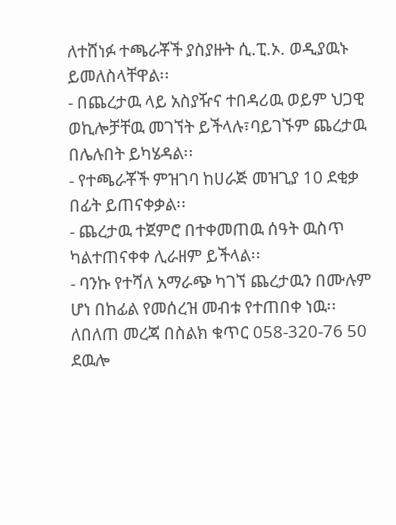ለተሸነፉ ተጫራቾች ያስያዙት ሲ.ፒ.ኦ. ወዲያዉኑ ይመለስላቸዋል፡፡
- በጨረታዉ ላይ አስያዥና ተበዳሪዉ ወይም ህጋዊ ወኪሎቻቸዉ መገኘት ይችላሉ፣ባይገኙም ጨረታዉ በሌሉበት ይካሄዳል፡፡
- የተጫራቾች ምዝገባ ከሀራጅ መዝጊያ 10 ደቂቃ በፊት ይጠናቀቃል፡፡
- ጨረታዉ ተጀምሮ በተቀመጠዉ ሰዓት ዉስጥ ካልተጠናቀቀ ሊራዘም ይችላል፡፡
- ባንኩ የተሻለ አማራጭ ካገኘ ጨረታዉን በሙሉም ሆነ በከፊል የመሰረዝ መብቱ የተጠበቀ ነዉ፡፡ ለበለጠ መረጃ በስልክ ቁጥር 058-320-76 50 ደዉሎ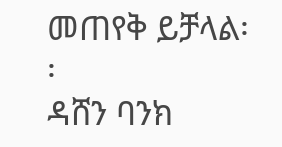መጠየቅ ይቻላል፡፡
ዳሸን ባንክ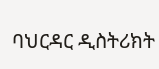ባህርዳር ዲስትሪክት